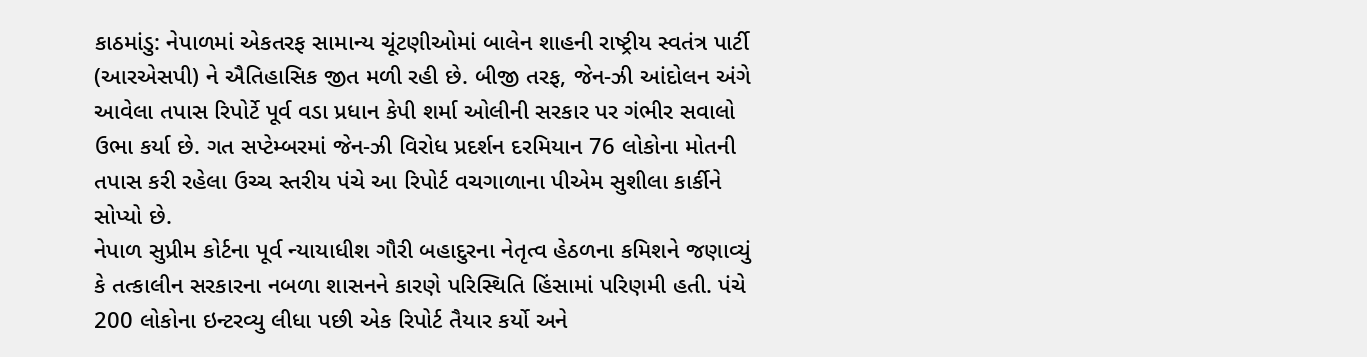કાઠમાંડુ: નેપાળમાં એકતરફ સામાન્ય ચૂંટણીઓમાં બાલેન શાહની રાષ્ટ્રીય સ્વતંત્ર પાર્ટી (આરએસપી) ને ઐતિહાસિક જીત મળી રહી છે. બીજી તરફ, જેન-ઝી આંદોલન અંગે આવેલા તપાસ રિપોર્ટે પૂર્વ વડા પ્રધાન કેપી શર્મા ઓલીની સરકાર પર ગંભીર સવાલો ઉભા કર્યા છે. ગત સપ્ટેમ્બરમાં જેન-ઝી વિરોધ પ્રદર્શન દરમિયાન 76 લોકોના મોતની તપાસ કરી રહેલા ઉચ્ચ સ્તરીય પંચે આ રિપોર્ટ વચગાળાના પીએમ સુશીલા કાર્કીને સોપ્યો છે.
નેપાળ સુપ્રીમ કોર્ટના પૂર્વ ન્યાયાધીશ ગૌરી બહાદુરના નેતૃત્વ હેઠળના કમિશને જણાવ્યું કે તત્કાલીન સરકારના નબળા શાસનને કારણે પરિસ્થિતિ હિંસામાં પરિણમી હતી. પંચે 200 લોકોના ઇન્ટરવ્યુ લીધા પછી એક રિપોર્ટ તૈયાર કર્યો અને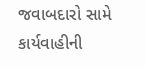જવાબદારો સામે કાર્યવાહીની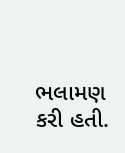ભલામણ કરી હતી.